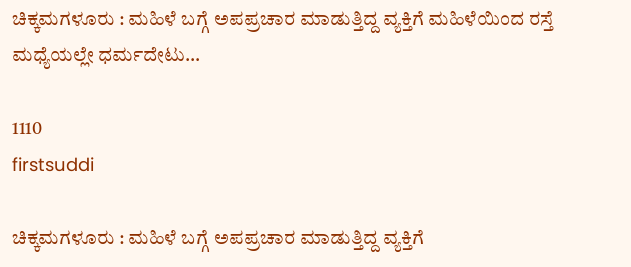ಚಿಕ್ಕಮಗಳೂರು : ಮಹಿಳೆ ಬಗ್ಗೆ ಅಪಪ್ರಚಾರ ಮಾಡುತ್ತಿದ್ದ ವ್ಯಕ್ತಿಗೆ ಮಹಿಳೆಯಿಂದ ರಸ್ತೆ ಮಧ್ಯೆಯಲ್ಲೇ ಧರ್ಮದೇಟು…

1110
firstsuddi

ಚಿಕ್ಕಮಗಳೂರು : ಮಹಿಳೆ ಬಗ್ಗೆ ಅಪಪ್ರಚಾರ ಮಾಡುತ್ತಿದ್ದ ವ್ಯಕ್ತಿಗೆ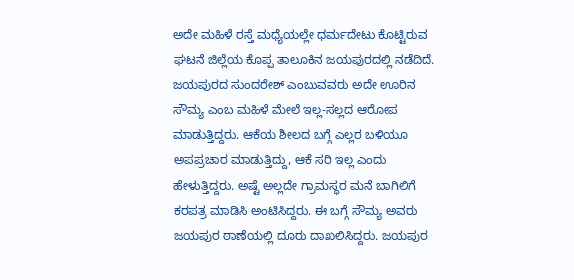ಅದೇ ಮಹಿಳೆ ರಸ್ತೆ ಮಧ್ಯೆಯಲ್ಲೇ ಧರ್ಮದೇಟು ಕೊಟ್ಟಿರುವ ಘಟನೆ ಜಿಲ್ಲೆಯ ಕೊಪ್ಪ ತಾಲೂಕಿನ ಜಯಪುರದಲ್ಲಿ ನಡೆದಿದೆ. ಜಯಪುರದ ಸುಂದರೇಶ್ ಎಂಬುವವರು ಅದೇ ಊರಿನ ಸೌಮ್ಯ ಎಂಬ ಮಹಿಳೆ ಮೇಲೆ ಇಲ್ಲ-ಸಲ್ಲದ ಆರೋಪ ಮಾಡುತ್ತಿದ್ದರು. ಆಕೆಯ ಶೀಲದ ಬಗ್ಗೆ ಎಲ್ಲರ ಬಳಿಯೂ ಅಪಪ್ರಚಾರ ಮಾಡುತ್ತಿದ್ದು, ಆಕೆ ಸರಿ ಇಲ್ಲ ಎಂದು ಹೇಳುತ್ತಿದ್ದರು. ಅಷ್ಟೆ ಅಲ್ಲದೇ ಗ್ರಾಮಸ್ಥರ ಮನೆ ಬಾಗಿಲಿಗೆ ಕರಪತ್ರ ಮಾಡಿಸಿ ಅಂಟಿಸಿದ್ದರು. ಈ ಬಗ್ಗೆ ಸೌಮ್ಯ ಅವರು ಜಯಪುರ ಠಾಣೆಯಲ್ಲಿ ದೂರು ದಾಖಲಿಸಿದ್ದರು. ಜಯಪುರ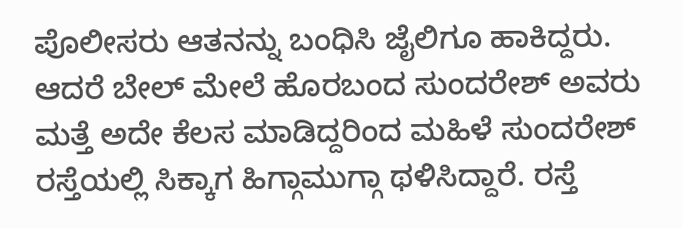ಪೊಲೀಸರು ಆತನನ್ನು ಬಂಧಿಸಿ ಜೈಲಿಗೂ ಹಾಕಿದ್ದರು. ಆದರೆ ಬೇಲ್ ಮೇಲೆ ಹೊರಬಂದ ಸುಂದರೇಶ್ ಅವರು ಮತ್ತೆ ಅದೇ ಕೆಲಸ ಮಾಡಿದ್ದರಿಂದ ಮಹಿಳೆ ಸುಂದರೇಶ್ ರಸ್ತೆಯಲ್ಲಿ ಸಿಕ್ಕಾಗ ಹಿಗ್ಗಾಮುಗ್ಗಾ ಥಳಿಸಿದ್ದಾರೆ. ರಸ್ತೆ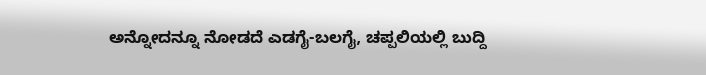ಅನ್ನೋದನ್ನೂ ನೋಡದೆ ಎಡಗೈ-ಬಲಗೈ, ಚಪ್ಪಲಿಯಲ್ಲಿ ಬುದ್ದಿ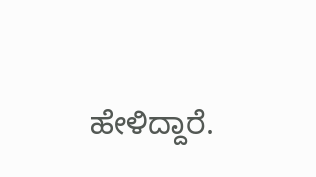ಹೇಳಿದ್ದಾರೆ.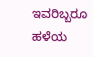ಇವರಿಬ್ಬರೂ ಹಳೆಯ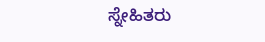ಸ್ನೇಹಿತರು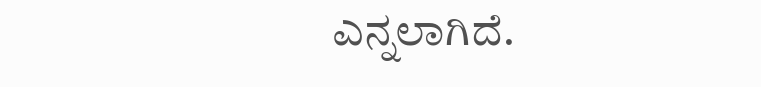ಎನ್ನಲಾಗಿದೆ.